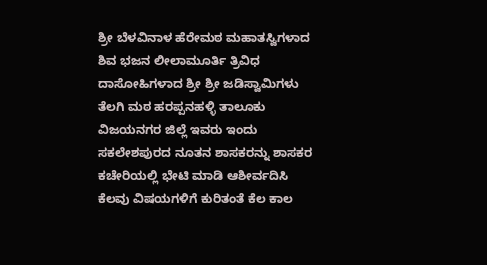ಶ್ರೀ ಬೆಳವಿನಾಳ ಹೆರೇಮಠ ಮಹಾತಸ್ವಿಗಳಾದ ಶಿವ ಭಜನ ಲೀಲಾಮೂರ್ತಿ ತ್ರಿವಿಧ ದಾಸೋಹಿಗಳಾದ ಶ್ರೀ ಶ್ರೀ ಜಡಿಸ್ವಾಮಿಗಳು ತೆಲಗಿ ಮಠ ಹರಪ್ಪನಹಳ್ಳಿ ತಾಲೂಕು ವಿಜಯನಗರ ಜಿಲ್ಲೆ ಇವರು ಇಂದು ಸಕಲೇಶಪುರದ ನೂತನ ಶಾಸಕರನ್ನು ಶಾಸಕರ ಕಚೇರಿಯಲ್ಲಿ ಭೇಟಿ ಮಾಡಿ ಆಶೀರ್ವದಿಸಿ ಕೆಲವು ವಿಷಯಗಳಿಗೆ ಕುರಿತಂತೆ ಕೆಲ ಕಾಲ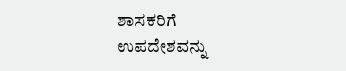ಶಾಸಕರಿಗೆ ಉಪದೇಶವನ್ನು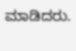ಮಾಡಿದರು.